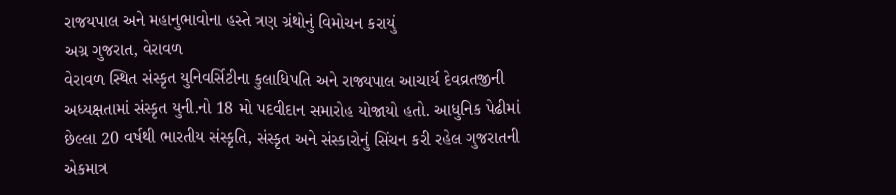રાજયપાલ અને મહાનુભાવોના હસ્તે ત્રણ ગ્રંથોનું વિમોચન કરાયું
અગ્ર ગુજરાત, વેરાવળ
વેરાવળ સ્થિત સંસ્કૃત યુનિવર્સિટીના કુલાધિપતિ અને રાજ્યપાલ આચાર્ય દેવવ્રતજીની અધ્યક્ષતામાં સંસ્કૃત યુની.નો 18 મો પદવીદાન સમારોહ યોજાયો હતો. આધુનિક પેઢીમાં છેલ્લા 20 વર્ષથી ભારતીય સંસ્કૃતિ, સંસ્કૃત અને સંસ્કારોનું સિંચન કરી રહેલ ગુજરાતની એકમાત્ર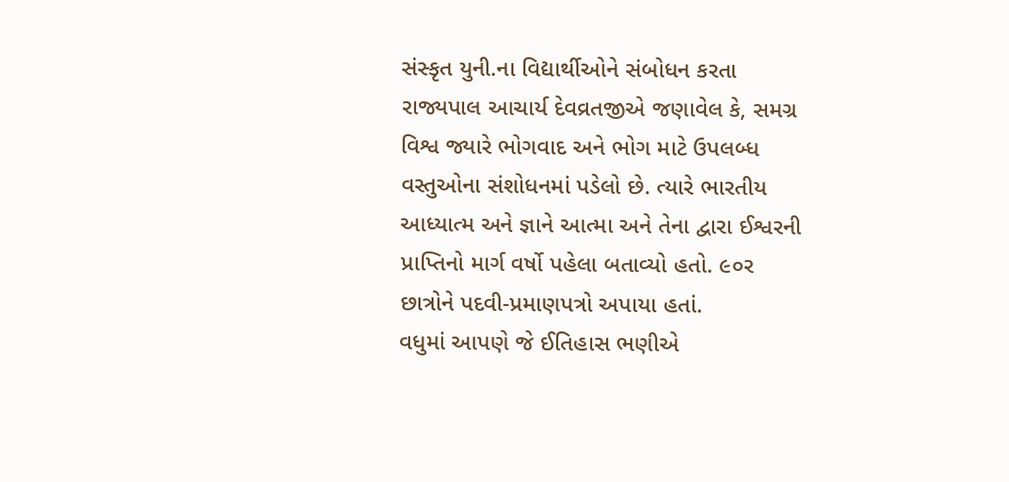સંસ્કૃત યુની.ના વિદ્યાર્થીઓને સંબોધન કરતા રાજ્યપાલ આચાર્ય દેવવ્રતજીએ જણાવેલ કે, સમગ્ર વિશ્વ જ્યારે ભોગવાદ અને ભોગ માટે ઉપલબ્ધ વસ્તુઓના સંશોધનમાં પડેલો છે. ત્યારે ભારતીય આધ્યાત્મ અને જ્ઞાને આત્મા અને તેના દ્વારા ઈશ્વરની પ્રાપ્તિનો માર્ગ વર્ષો પહેલા બતાવ્યો હતો. ૯૦ર છાત્રોને પદવી-પ્રમાણપત્રો અપાયા હતાં.
વધુમાં આપણે જે ઈતિહાસ ભણીએ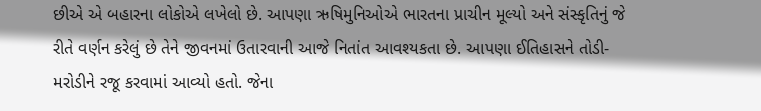છીએ એ બહારના લોકોએ લખેલો છે. આપણા ઋષિમુનિઓએ ભારતના પ્રાચીન મૂલ્યો અને સંસ્કૃતિનું જે રીતે વર્ણન કરેલું છે તેને જીવનમાં ઉતારવાની આજે નિતાંત આવશ્યકતા છે. આપણા ઈતિહાસને તોડી-મરોડીને રજૂ કરવામાં આવ્યો હતો. જેના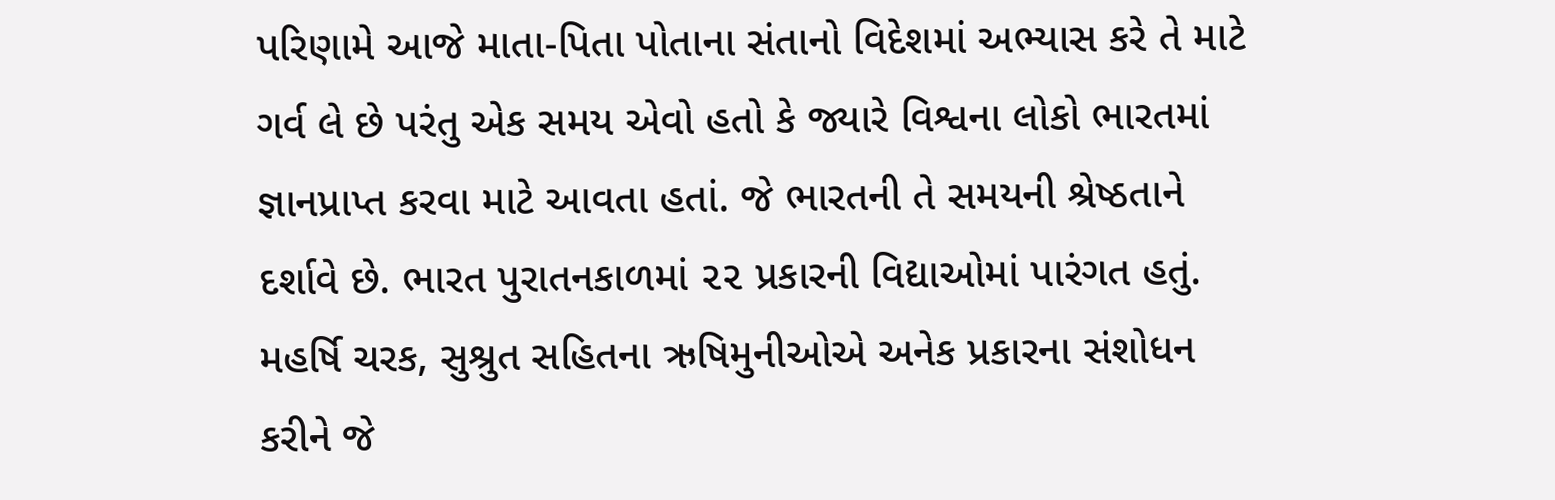પરિણામે આજે માતા-પિતા પોતાના સંતાનો વિદેશમાં અભ્યાસ કરે તે માટે ગર્વ લે છે પરંતુ એક સમય એવો હતો કે જ્યારે વિશ્વના લોકો ભારતમાં જ્ઞાનપ્રાપ્ત કરવા માટે આવતા હતાં. જે ભારતની તે સમયની શ્રેષ્ઠતાને દર્શાવે છે. ભારત પુરાતનકાળમાં ૨૨ પ્રકારની વિદ્યાઓમાં પારંગત હતું. મહર્ષિ ચરક, સુશ્રુત સહિતના ઋષિમુનીઓએ અનેક પ્રકારના સંશોધન કરીને જે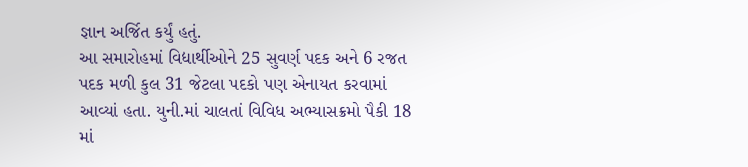જ્ઞાન અર્જિત કર્યું હતું.
આ સમારોહમાં વિદ્યાર્થીઓને 25 સુવર્ણ પદક અને 6 રજત પદક મળી કુલ 31 જેટલા પદકો પણ એનાયત કરવામાં આવ્યાં હતા. યુની.માં ચાલતાં વિવિધ અભ્યાસક્રમો પૈકી 18 માં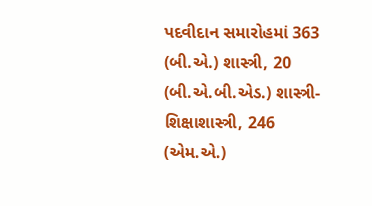પદવીદાન સમારોહમાં 363 (બી.એ.) શાસ્ત્રી, 20 (બી.એ.બી.એડ.) શાસ્ત્રી-શિક્ષાશાસ્ત્રી, 246 (એમ.એ.)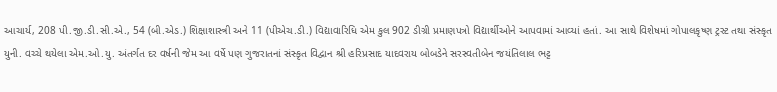આચાર્ય, 208 પી.જી.ડી.સી.એ., 54 (બી.એડ.) શિક્ષાશાસ્ત્રી અને 11 (પીએચ.ડી.) વિદ્યાવારિધિ એમ કુલ 902 ડીગ્રી પ્રમાણપત્રો વિદ્યાર્થીઓને આપવામાં આવ્યાં હતાં. આ સાથે વિશેષમાં ગોપાલકૃષ્ણ ટ્રસ્ટ તથા સંસ્કૃત યુની. વચ્ચે થયેલા એમ.ઓ.યુ. અંતર્ગત દર વર્ષની જેમ આ વર્ષે પણ ગુજરાતનાં સંસ્કૃત વિદ્વાન શ્રી હરિપ્રસાદ યાદવરાય બોબડેને સરસ્વતીબેન જયંતિલાલ ભટ્ટ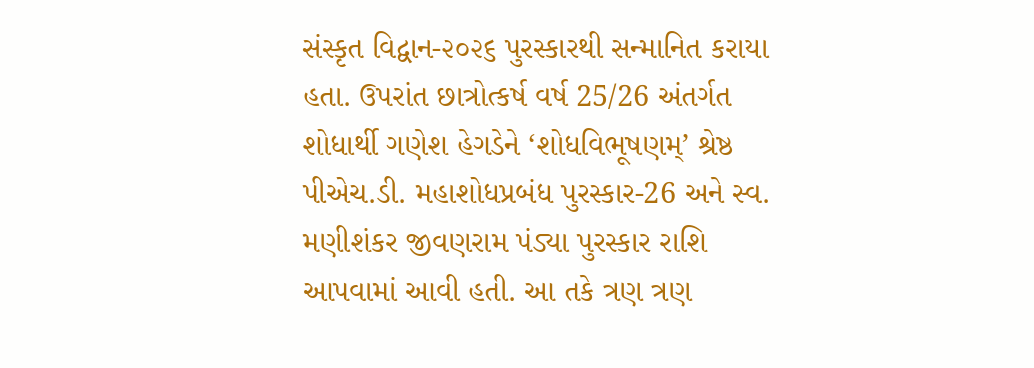સંસ્કૃત વિદ્વાન-૨૦૨૬ પુરસ્કારથી સન્માનિત કરાયા હતા. ઉપરાંત છાત્રોત્કર્ષ વર્ષ 25/26 અંતર્ગત શોધાર્થી ગણેશ હેગડેને ‘શોધવિભૂષણમ્’ શ્રેષ્ઠ પીએચ.ડી. મહાશોધપ્રબંધ પુરસ્કાર-26 અને સ્વ. મણીશંકર જીવણરામ પંડ્યા પુરસ્કાર રાશિ આપવામાં આવી હતી. આ તકે ત્રણ ત્રણ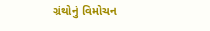ગ્રંથોનું વિમોચન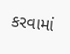કરવામાં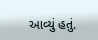આવ્યું હતું.